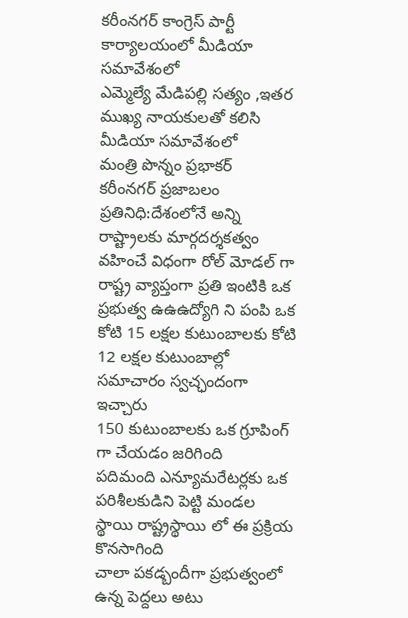కరీంనగర్ కాంగ్రెస్ పార్టీ కార్యాలయంలో మీడియా సమావేశంలో
ఎమ్మెల్యే మేడిపల్లి సత్యం ,ఇతర ముఖ్య నాయకులతో కలిసి మీడియా సమావేశంలో
మంత్రి పొన్నం ప్రభాకర్
కరీంనగర్ ప్రజాబలం ప్రతినిధి:దేశంలోనే అన్ని రాష్ట్రాలకు మార్గదర్శకత్వం వహించే విధంగా రోల్ మోడల్ గా రాష్ట్ర వ్యాప్తంగా ప్రతి ఇంటికి ఒక ప్రభుత్వ ఉఉఉద్యోగి ని పంపి ఒక కోటి 15 లక్షల కుటుంబాలకు కోటి 12 లక్షల కుటుంబాల్లో సమాచారం స్వచ్ఛందంగా ఇచ్చారు
150 కుటుంబాలకు ఒక గ్రూపింగ్ గా చేయడం జరిగింది
పదిమంది ఎన్యూమరేటర్లకు ఒక పరిశీలకుడిని పెట్టి మండల స్థాయి రాష్ట్రస్థాయి లో ఈ ప్రక్రియ కొనసాగింది
చాలా పకడ్బందీగా ప్రభుత్వంలో ఉన్న పెద్దలు అటు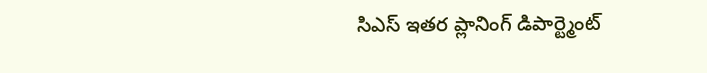సిఎస్ ఇతర ప్లానింగ్ డిపార్ట్మెంట్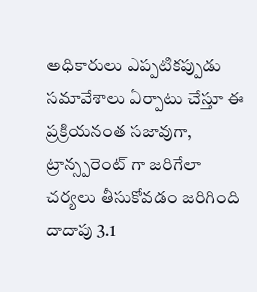అధికారులు ఎప్పటికప్పుడు సమావేశాలు ఏర్పాటు చేస్తూ ఈ ప్రక్రియనంత సజావుగా, ట్రాన్స్పరెంట్ గా జరిగేలా చర్యలు తీసుకోవడం జరిగింది
దాదాపు 3.1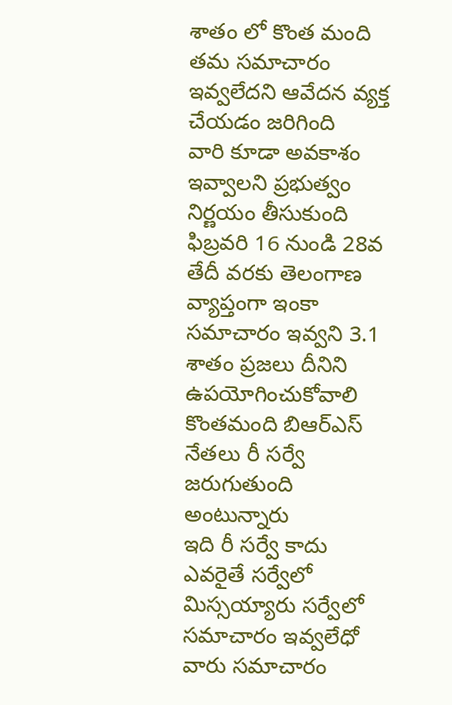శాతం లో కొంత మంది తమ సమాచారం ఇవ్వలేదని ఆవేదన వ్యక్త చేయడం జరిగింది
వారి కూడా అవకాశం ఇవ్వాలని ప్రభుత్వం నిర్ణయం తీసుకుంది
ఫిబ్రవరి 16 నుండి 28వ తేదీ వరకు తెలంగాణ వ్యాప్తంగా ఇంకా సమాచారం ఇవ్వని 3.1 శాతం ప్రజలు దీనిని ఉపయోగించుకోవాలి
కొంతమంది బిఆర్ఎస్ నేతలు రీ సర్వే జరుగుతుంది అంటున్నారు
ఇది రీ సర్వే కాదు ఎవరైతే సర్వేలో మిస్సయ్యారు సర్వేలో సమాచారం ఇవ్వలేధో వారు సమాచారం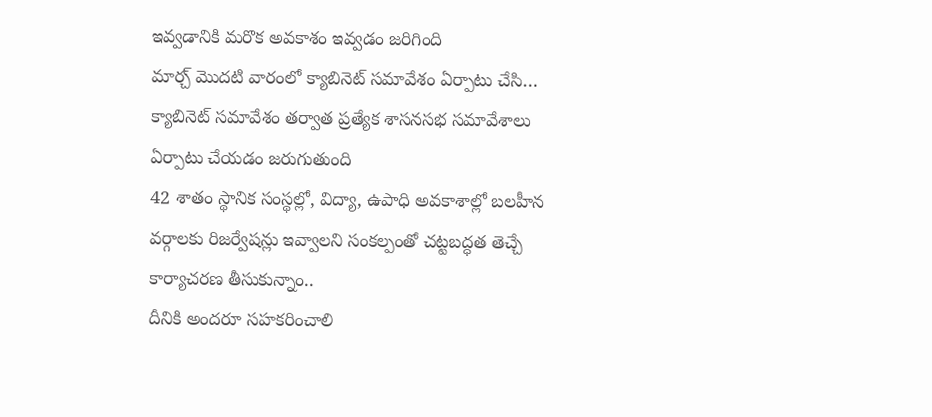ఇవ్వడానికి మరొక అవకాశం ఇవ్వడం జరిగింది
మార్చ్ మొదటి వారంలో క్యాబినెట్ సమావేశం ఏర్పాటు చేసి… క్యాబినెట్ సమావేశం తర్వాత ప్రత్యేక శాసనసభ సమావేశాలు ఏర్పాటు చేయడం జరుగుతుంది
42 శాతం స్థానిక సంస్థల్లో, విద్యా, ఉపాధి అవకాశాల్లో బలహీన వర్గాలకు రిజర్వేషన్లు ఇవ్వాలని సంకల్పంతో చట్టబద్ధత తెచ్చే కార్యాచరణ తీసుకున్నాం..
దీనికి అందరూ సహకరించాలి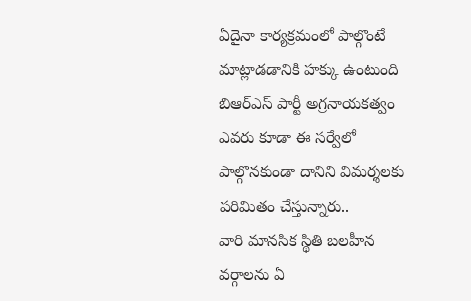ఏదైనా కార్యక్రమంలో పాల్గొంటే మాట్లాడడానికి హక్కు ఉంటుంది
బిఆర్ఎస్ పార్టీ అగ్రనాయకత్వం ఎవరు కూడా ఈ సర్వేలో పాల్గొనకుండా దానిని విమర్శలకు పరిమితం చేస్తున్నారు..
వారి మానసిక స్థితి బలహీన వర్గాలను ఏ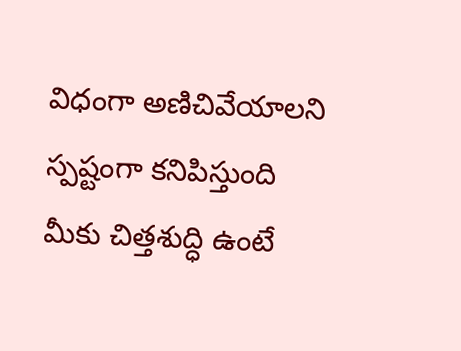విధంగా అణిచివేయాలని స్పష్టంగా కనిపిస్తుంది
మీకు చిత్తశుద్ధి ఉంటే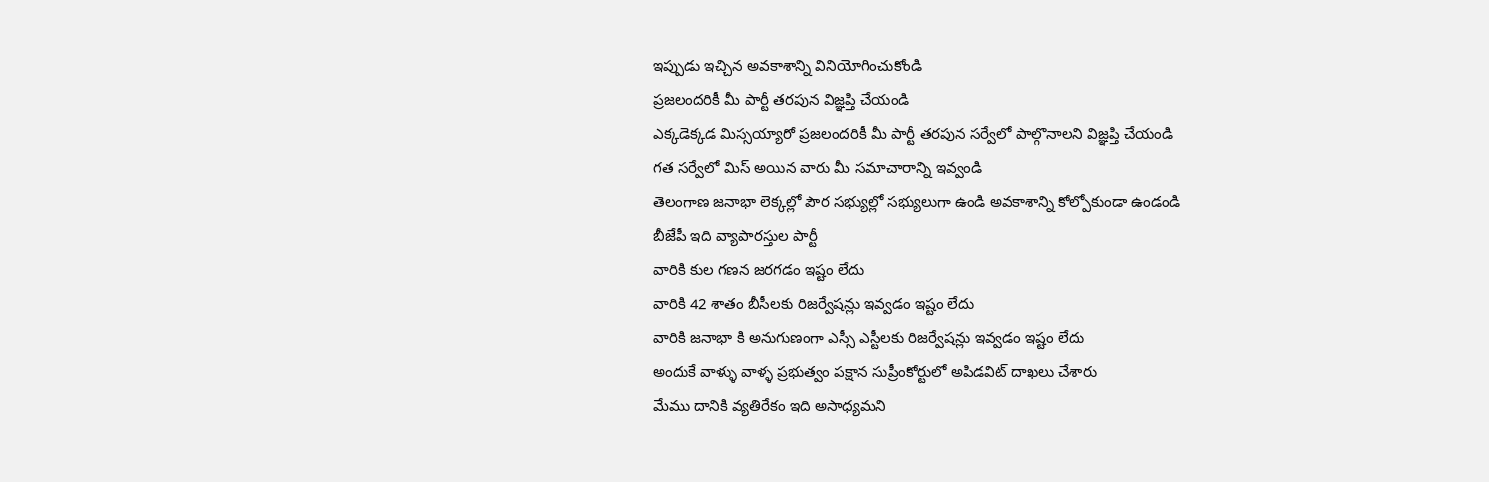ఇప్పుడు ఇచ్చిన అవకాశాన్ని వినియోగించుకోండి
ప్రజలందరికీ మీ పార్టీ తరపున విజ్ఞప్తి చేయండి
ఎక్కడెక్కడ మిస్సయ్యారో ప్రజలందరికీ మీ పార్టీ తరపున సర్వేలో పాల్గొనాలని విజ్ఞప్తి చేయండి
గత సర్వేలో మిస్ అయిన వారు మీ సమాచారాన్ని ఇవ్వండి
తెలంగాణ జనాభా లెక్కల్లో పౌర సభ్యుల్లో సభ్యులుగా ఉండి అవకాశాన్ని కోల్పోకుండా ఉండండి
బీజేపీ ఇది వ్యాపారస్తుల పార్టీ
వారికి కుల గణన జరగడం ఇష్టం లేదు
వారికి 42 శాతం బీసీలకు రిజర్వేషన్లు ఇవ్వడం ఇష్టం లేదు
వారికి జనాభా కి అనుగుణంగా ఎస్సీ ఎస్టీలకు రిజర్వేషన్లు ఇవ్వడం ఇష్టం లేదు
అందుకే వాళ్ళు వాళ్ళ ప్రభుత్వం పక్షాన సుప్రీంకోర్టులో అపిడవిట్ దాఖలు చేశారు
మేము దానికి వ్యతిరేకం ఇది అసాధ్యమని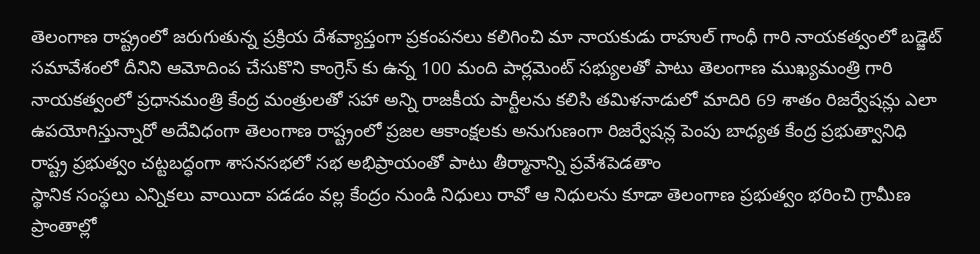తెలంగాణ రాష్ట్రంలో జరుగుతున్న ప్రక్రియ దేశవ్యాప్తంగా ప్రకంపనలు కలిగించి మా నాయకుడు రాహుల్ గాంధీ గారి నాయకత్వంలో బడ్జెట్ సమావేశంలో దీనిని ఆమోదింప చేసుకొని కాంగ్రెస్ కు ఉన్న 100 మంది పార్లమెంట్ సభ్యులతో పాటు తెలంగాణ ముఖ్యమంత్రి గారి నాయకత్వంలో ప్రధానమంత్రి కేంద్ర మంత్రులతో సహా అన్ని రాజకీయ పార్టీలను కలిసి తమిళనాడులో మాదిరి 69 శాతం రిజర్వేషన్లు ఎలా ఉపయోగిస్తున్నారో అదేవిధంగా తెలంగాణ రాష్ట్రంలో ప్రజల ఆకాంక్షలకు అనుగుణంగా రిజర్వేషన్ల పెంపు బాధ్యత కేంద్ర ప్రభుత్వానిధి
రాష్ట్ర ప్రభుత్వం చట్టబద్ధంగా శాసనసభలో సభ అభిప్రాయంతో పాటు తీర్మానాన్ని ప్రవేశపెడతాం
స్థానిక సంస్థలు ఎన్నికలు వాయిదా పడడం వల్ల కేంద్రం నుండి నిధులు రావో ఆ నిధులను కూడా తెలంగాణ ప్రభుత్వం భరించి గ్రామీణ ప్రాంతాల్లో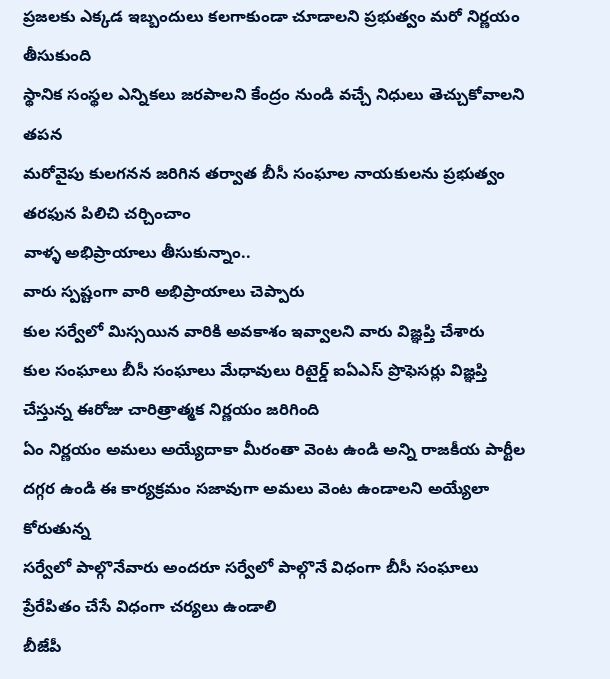ప్రజలకు ఎక్కడ ఇబ్బందులు కలగాకుండా చూడాలని ప్రభుత్వం మరో నిర్ణయం తీసుకుంది
స్థానిక సంస్థల ఎన్నికలు జరపాలని కేంద్రం నుండి వచ్చే నిధులు తెచ్చుకోవాలని తపన
మరోవైపు కులగనన జరిగిన తర్వాత బీసీ సంఘాల నాయకులను ప్రభుత్వం తరఫున పిలిచి చర్చించాం
వాళ్ళ అభిప్రాయాలు తీసుకున్నాం..
వారు స్పష్టంగా వారి అభిప్రాయాలు చెప్పారు
కుల సర్వేలో మిస్సయిన వారికి అవకాశం ఇవ్వాలని వారు విజ్ఞప్తి చేశారు
కుల సంఘాలు బీసీ సంఘాలు మేధావులు రిటైర్డ్ ఐఏఎస్ ప్రొఫెసర్లు విజ్ఞప్తి చేస్తున్న ఈరోజు చారిత్రాత్మక నిర్ణయం జరిగింది
ఏం నిర్ణయం అమలు అయ్యేదాకా మీరంతా వెంట ఉండి అన్ని రాజకీయ పార్టీల దగ్గర ఉండి ఈ కార్యక్రమం సజావుగా అమలు వెంట ఉండాలని అయ్యేలా కోరుతున్న
సర్వేలో పాల్గొనేవారు అందరూ సర్వేలో పాల్గొనే విధంగా బీసీ సంఘాలు ప్రేరేపితం చేసే విధంగా చర్యలు ఉండాలి
బీజేపీ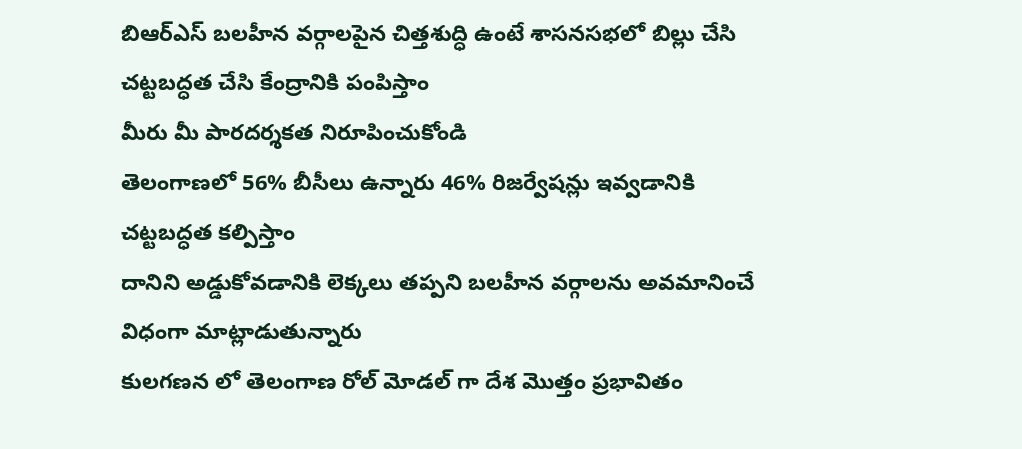బిఆర్ఎస్ బలహీన వర్గాలపైన చిత్తశుద్ధి ఉంటే శాసనసభలో బిల్లు చేసి చట్టబద్ధత చేసి కేంద్రానికి పంపిస్తాం
మీరు మీ పారదర్శకత నిరూపించుకోండి
తెలంగాణలో 56% బీసీలు ఉన్నారు 46% రిజర్వేషన్లు ఇవ్వడానికి చట్టబద్ధత కల్పిస్తాం
దానిని అడ్డుకోవడానికి లెక్కలు తప్పని బలహీన వర్గాలను అవమానించే విధంగా మాట్లాడుతున్నారు
కులగణన లో తెలంగాణ రోల్ మోడల్ గా దేశ మొత్తం ప్రభావితం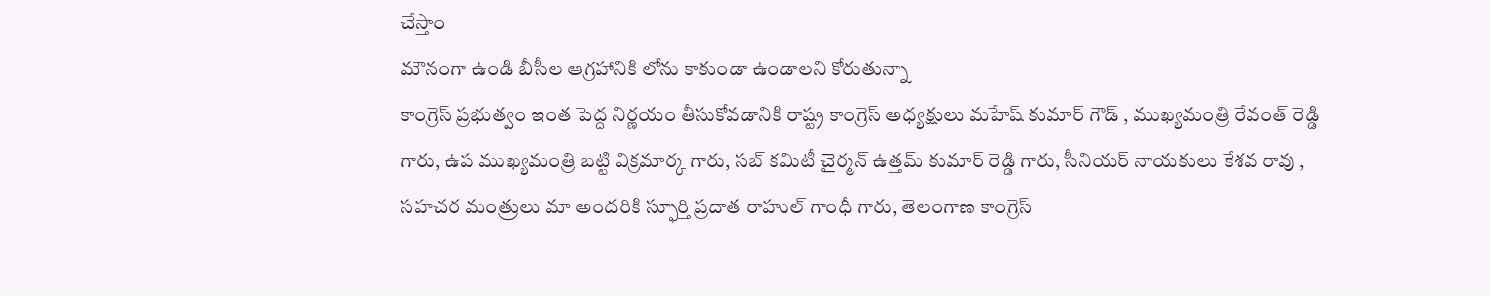చేస్తాం
మౌనంగా ఉండి బీసీల ఆగ్రహానికి లోను కాకుండా ఉండాలని కోరుతున్నా
కాంగ్రెస్ ప్రభుత్వం ఇంత పెద్ద నిర్ణయం తీసుకోవడానికి రాష్ట్ర కాంగ్రెస్ అధ్యక్షులు మహేష్ కుమార్ గౌడ్ , ముఖ్యమంత్రి రేవంత్ రెడ్డి గారు, ఉప ముఖ్యమంత్రి బట్టి విక్రమార్క గారు, సబ్ కమిటీ చైర్మన్ ఉత్తమ్ కుమార్ రెడ్డి గారు, సీనియర్ నాయకులు కేశవ రావు , సహచర మంత్రులు మా అందరికి స్ఫూర్తి ప్రదాత రాహుల్ గాంధీ గారు, తెలంగాణ కాంగ్రెస్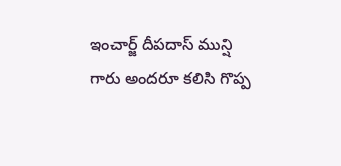ఇంచార్జ్ దీపదాస్ మున్షి గారు అందరూ కలిసి గొప్ప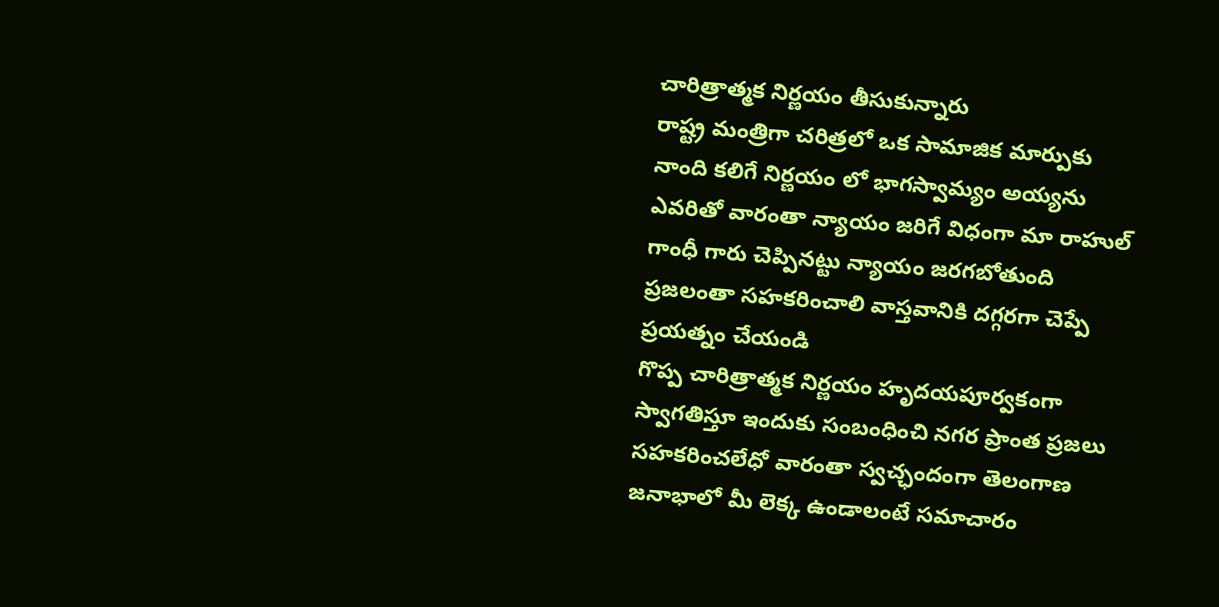చారిత్రాత్మక నిర్ణయం తీసుకున్నారు
రాష్ట్ర మంత్రిగా చరిత్రలో ఒక సామాజిక మార్పుకు నాంది కలిగే నిర్ణయం లో భాగస్వామ్యం అయ్యను
ఎవరితో వారంతా న్యాయం జరిగే విధంగా మా రాహుల్ గాంధీ గారు చెప్పినట్టు న్యాయం జరగబోతుంది
ప్రజలంతా సహకరించాలి వాస్తవానికి దగ్గరగా చెప్పే ప్రయత్నం చేయండి
గొప్ప చారిత్రాత్మక నిర్ణయం హృదయపూర్వకంగా స్వాగతిస్తూ ఇందుకు సంబంధించి నగర ప్రాంత ప్రజలు సహకరించలేధో వారంతా స్వచ్ఛందంగా తెలంగాణ జనాభాలో మీ లెక్క ఉండాలంటే సమాచారం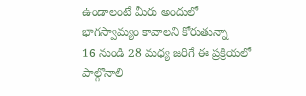ఉండాలంటే మీరు అందులో భాగస్వామ్యం కావాలని కోరుతున్నా
16 నుండి 28 మధ్య జరిగే ఈ ప్రక్రియలో పాల్గొనాలి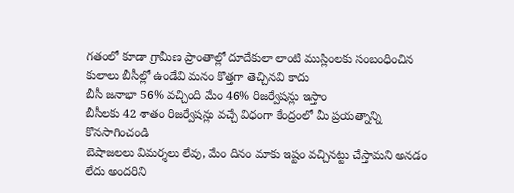గతంలో కూడా గ్రామీణ ప్రాంతాల్లో దూదేకులా లాంటి ముస్లింలకు సంబంధించిన కులాలు బీసీల్లో ఉండేవి మనం కొత్తగా తెచ్చినవి కాదు
బీసీ జనాభా 56% వచ్చింది మేం 46% రిజర్వేషన్లు ఇస్తాం
బీసీలకు 42 శాతం రిజర్వేషన్లు వచ్చే విధంగా కేంద్రంలో మీ ప్రయత్నాన్ని కొనసాగించండి
బెషాజలలు విమర్శలు లేవు, మేం దినం మాకు ఇష్టం వచ్చినట్టు చేస్తామని అనడం లేదు అందరిని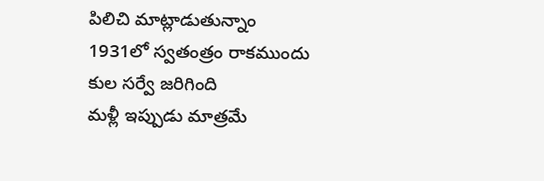పిలిచి మాట్లాడుతున్నాం
1931లో స్వతంత్రం రాకముందు కుల సర్వే జరిగింది
మళ్లీ ఇప్పుడు మాత్రమే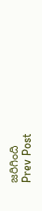జరిగింది
Prev Post